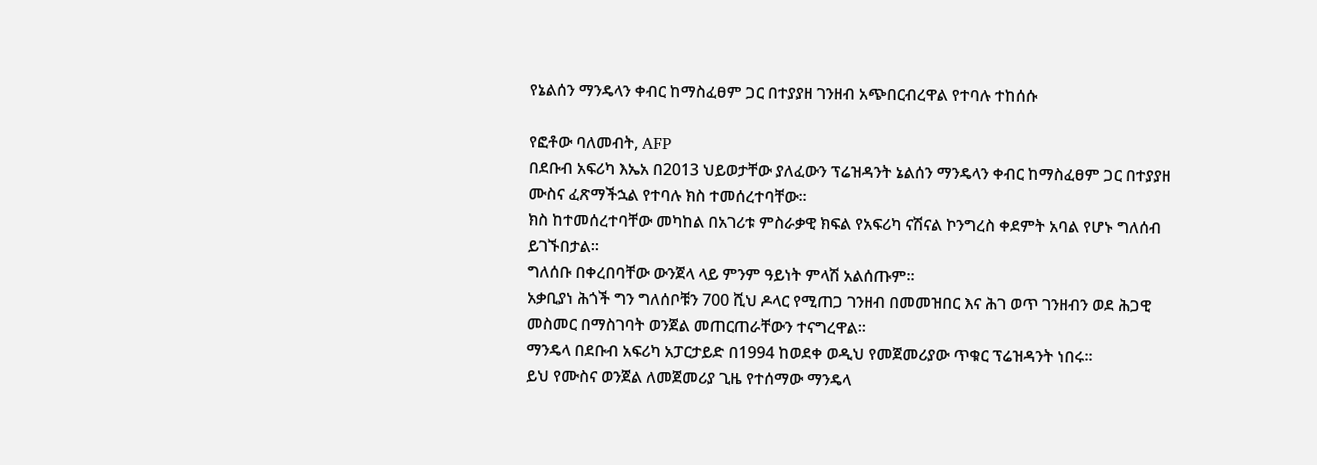የኔልሰን ማንዴላን ቀብር ከማስፈፀም ጋር በተያያዘ ገንዘብ አጭበርብረዋል የተባሉ ተከሰሱ

የፎቶው ባለመብት, AFP
በደቡብ አፍሪካ እኤአ በ2013 ህይወታቸው ያለፈውን ፕሬዝዳንት ኔልሰን ማንዴላን ቀብር ከማስፈፀም ጋር በተያያዘ ሙስና ፈጽማችኋል የተባሉ ክስ ተመሰረተባቸው።
ክስ ከተመሰረተባቸው መካከል በአገሪቱ ምስራቃዊ ክፍል የአፍሪካ ናሽናል ኮንግረስ ቀደምት አባል የሆኑ ግለሰብ ይገኙበታል።
ግለሰቡ በቀረበባቸው ውንጀላ ላይ ምንም ዓይነት ምላሽ አልሰጡም።
አቃቢያነ ሕጎች ግን ግለሰቦቹን 700 ሺህ ዶላር የሚጠጋ ገንዘብ በመመዝበር እና ሕገ ወጥ ገንዘብን ወደ ሕጋዊ መስመር በማስገባት ወንጀል መጠርጠራቸውን ተናግረዋል።
ማንዴላ በደቡብ አፍሪካ አፓርታይድ በ1994 ከወደቀ ወዲህ የመጀመሪያው ጥቁር ፕሬዝዳንት ነበሩ።
ይህ የሙስና ወንጀል ለመጀመሪያ ጊዜ የተሰማው ማንዴላ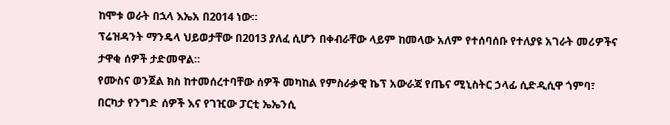ከሞቱ ወራት በኋላ እኤአ በ2014 ነው።
ፕሬዝዳንት ማንዴላ ህይወታቸው በ2013 ያለፈ ሲሆን በቀብራቸው ላይም ከመላው አለም የተሰባሰቡ የተለያዩ አገራት መሪዎችና ታዋቂ ሰዎች ታድመዋል።
የሙስና ወንጀል ክስ ከተመሰረተባቸው ሰዎች መካከል የምስራቃዊ ኬፕ አውራጃ የጤና ሚኒስትር ኃላፊ ሲድዲሲዋ ጎምባ፣ በርካታ የንግድ ሰዎች እና የገዢው ፓርቲ ኤኤንሲ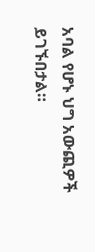አባል የሆኑ ህግ አውጪዎች ይገኙበታል።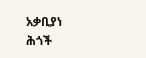አቃቢያነ ሕጎች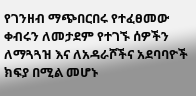የገንዘብ ማጭበርበሩ የተፈፀመው ቀብሩን ለመታደም የተገኙ ሰዎችን ለማጓጓዝ እና ለአዳራሾችና አደባባዮች ክፍያ በሚል መሆኑ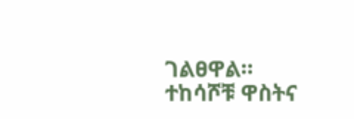ገልፀዋል።
ተከሳሾቹ ዋስትና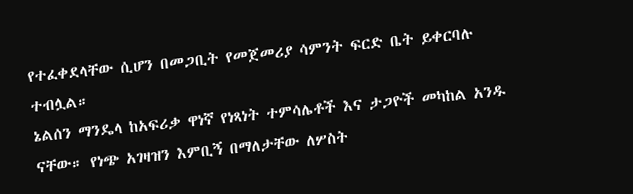የተፈቀደላቸው ሲሆን በመጋቢት የመጀመሪያ ሳምንት ፍርድ ቤት ይቀርባሉ ተብሏል።
ኔልሰን ማንዴላ ከአፍሪቃ ዋነኛ የነጻነት ተምሳሌቶች እና ታጋዮች መካከል አንዱ ናቸው። የነጭ አገዛዝን እምቢኝ በማለታቸው ለሦስት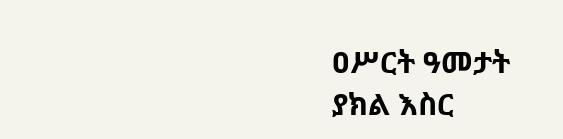ዐሥርት ዓመታት ያክል እስር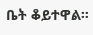ቤት ቆይተዋል።